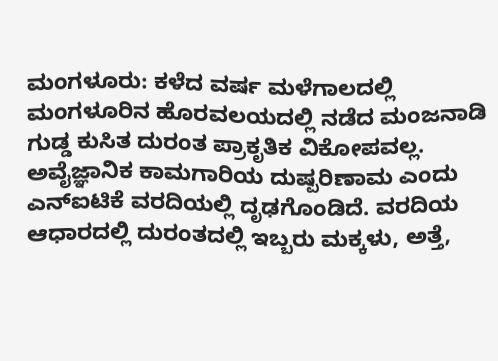ಮಂಗಳೂರು: ಕಳೆದ ವರ್ಷ ಮಳೆಗಾಲದಲ್ಲಿ ಮಂಗಳೂರಿನ ಹೊರವಲಯದಲ್ಲಿ ನಡೆದ ಮಂಜನಾಡಿ ಗುಡ್ಡ ಕುಸಿತ ದುರಂತ ಪ್ರಾಕೃತಿಕ ವಿಕೋಪವಲ್ಲ. ಅವೈಜ್ಞಾನಿಕ ಕಾಮಗಾರಿಯ ದುಷ್ಪರಿಣಾಮ ಎಂದು ಎನ್ಐಟಿಕೆ ವರದಿಯಲ್ಲಿ ದೃಢಗೊಂಡಿದೆ. ವರದಿಯ ಆಧಾರದಲ್ಲಿ ದುರಂತದಲ್ಲಿ ಇಬ್ಬರು ಮಕ್ಕಳು, ಅತ್ತೆ,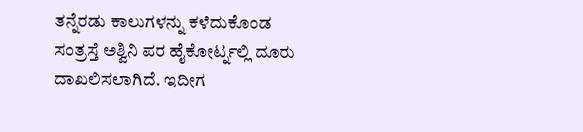ತನ್ನೆರಡು ಕಾಲುಗಳನ್ನು ಕಳೆದುಕೊಂಡ ಸಂತ್ರಸ್ತೆ ಅಶ್ವಿನಿ ಪರ ಹೈಕೋರ್ಟ್ನಲ್ಲಿ ದೂರು ದಾಖಲಿಸಲಾಗಿದೆ. ಇದೀಗ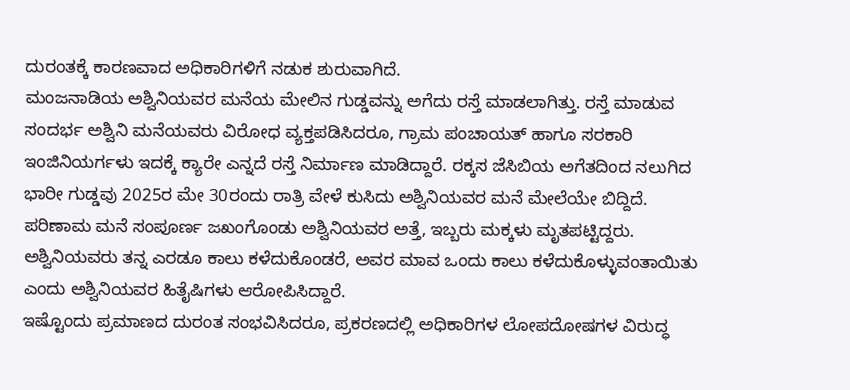ದುರಂತಕ್ಕೆ ಕಾರಣವಾದ ಅಧಿಕಾರಿಗಳಿಗೆ ನಡುಕ ಶುರುವಾಗಿದೆ.
ಮಂಜನಾಡಿಯ ಅಶ್ವಿನಿಯವರ ಮನೆಯ ಮೇಲಿನ ಗುಡ್ಡವನ್ನು ಅಗೆದು ರಸ್ತೆ ಮಾಡಲಾಗಿತ್ತು. ರಸ್ತೆ ಮಾಡುವ ಸಂದರ್ಭ ಅಶ್ವಿನಿ ಮನೆಯವರು ವಿರೋಧ ವ್ಯಕ್ತಪಡಿಸಿದರೂ, ಗ್ರಾಮ ಪಂಚಾಯತ್ ಹಾಗೂ ಸರಕಾರಿ ಇಂಜಿನಿಯರ್ಗಳು ಇದಕ್ಕೆ ಕ್ಯಾರೇ ಎನ್ನದೆ ರಸ್ತೆ ನಿರ್ಮಾಣ ಮಾಡಿದ್ದಾರೆ. ರಕ್ಕಸ ಜೆಸಿಬಿಯ ಅಗೆತದಿಂದ ನಲುಗಿದ ಭಾರೀ ಗುಡ್ಡವು 2025ರ ಮೇ 30ರಂದು ರಾತ್ರಿ ವೇಳೆ ಕುಸಿದು ಅಶ್ವಿನಿಯವರ ಮನೆ ಮೇಲೆಯೇ ಬಿದ್ದಿದೆ. ಪರಿಣಾಮ ಮನೆ ಸಂಪೂರ್ಣ ಜಖಂಗೊಂಡು ಅಶ್ವಿನಿಯವರ ಅತ್ತೆ, ಇಬ್ಬರು ಮಕ್ಕಳು ಮೃತಪಟ್ಟಿದ್ದರು. ಅಶ್ವಿನಿಯವರು ತನ್ನ ಎರಡೂ ಕಾಲು ಕಳೆದುಕೊಂಡರೆ, ಅವರ ಮಾವ ಒಂದು ಕಾಲು ಕಳೆದುಕೊಳ್ಳುವಂತಾಯಿತು ಎಂದು ಅಶ್ವಿನಿಯವರ ಹಿತೈಷಿಗಳು ಆರೋಪಿಸಿದ್ದಾರೆ.
ಇಷ್ಟೊಂದು ಪ್ರಮಾಣದ ದುರಂತ ಸಂಭವಿಸಿದರೂ, ಪ್ರಕರಣದಲ್ಲಿ ಅಧಿಕಾರಿಗಳ ಲೋಪದೋಷಗಳ ವಿರುದ್ಧ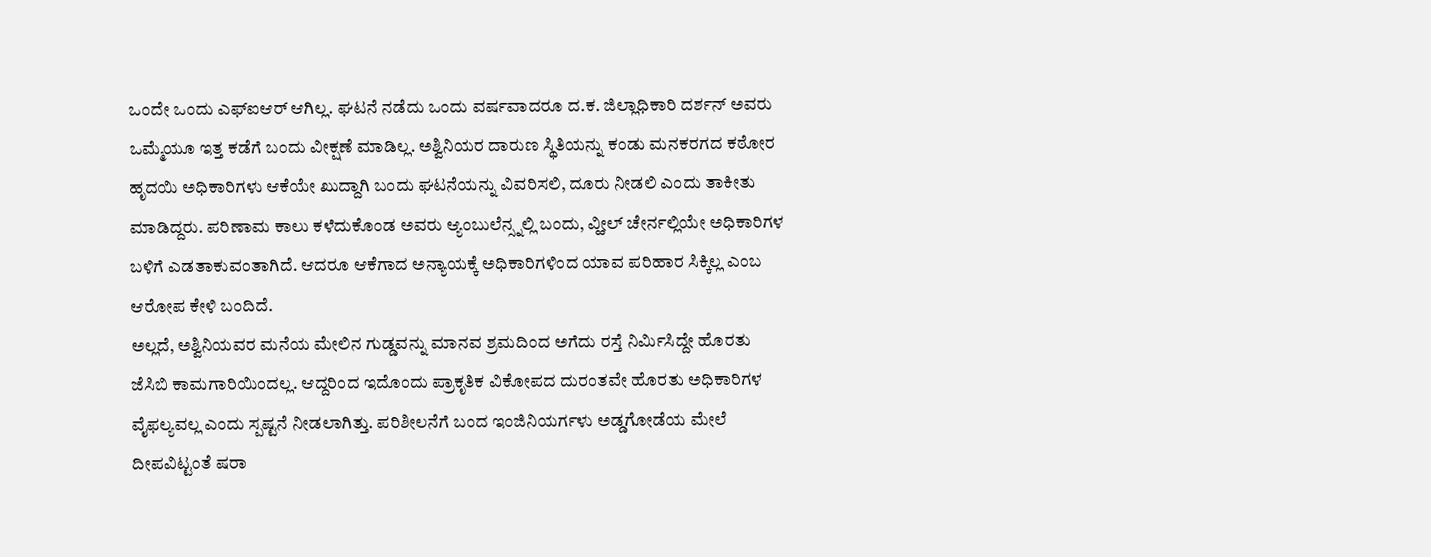ಒಂದೇ ಒಂದು ಎಫ್ಐಆರ್ ಆಗಿಲ್ಲ. ಘಟನೆ ನಡೆದು ಒಂದು ವರ್ಷವಾದರೂ ದ.ಕ. ಜಿಲ್ಲಾಧಿಕಾರಿ ದರ್ಶನ್ ಅವರು ಒಮ್ಮೆಯೂ ಇತ್ತ ಕಡೆಗೆ ಬಂದು ವೀಕ್ಷಣೆ ಮಾಡಿಲ್ಲ. ಅಶ್ವಿನಿಯರ ದಾರುಣ ಸ್ಥಿತಿಯನ್ನು ಕಂಡು ಮನಕರಗದ ಕಠೋರ ಹೃದಯಿ ಅಧಿಕಾರಿಗಳು ಆಕೆಯೇ ಖುದ್ದಾಗಿ ಬಂದು ಘಟನೆಯನ್ನು ವಿವರಿಸಲಿ, ದೂರು ನೀಡಲಿ ಎಂದು ತಾಕೀತು ಮಾಡಿದ್ದರು. ಪರಿಣಾಮ ಕಾಲು ಕಳೆದುಕೊಂಡ ಅವರು ಆ್ಯಂಬುಲೆನ್ಸ್ನಲ್ಲಿ ಬಂದು, ವ್ಹೀಲ್ ಚೇರ್ನಲ್ಲಿಯೇ ಅಧಿಕಾರಿಗಳ ಬಳಿಗೆ ಎಡತಾಕುವಂತಾಗಿದೆ. ಆದರೂ ಆಕೆಗಾದ ಅನ್ಯಾಯಕ್ಕೆ ಅಧಿಕಾರಿಗಳಿಂದ ಯಾವ ಪರಿಹಾರ ಸಿಕ್ಕಿಲ್ಲ ಎಂಬ ಆರೋಪ ಕೇಳಿ ಬಂದಿದೆ.
ಅಲ್ಲದೆ, ಅಶ್ವಿನಿಯವರ ಮನೆಯ ಮೇಲಿನ ಗುಡ್ಡವನ್ನು ಮಾನವ ಶ್ರಮದಿಂದ ಅಗೆದು ರಸ್ತೆ ನಿರ್ಮಿಸಿದ್ದೇ ಹೊರತು ಜೆಸಿಬಿ ಕಾಮಗಾರಿಯಿಂದಲ್ಲ. ಆದ್ದರಿಂದ ಇದೊಂದು ಪ್ರಾಕೃತಿಕ ವಿಕೋಪದ ದುರಂತವೇ ಹೊರತು ಅಧಿಕಾರಿಗಳ ವೈಫಲ್ಯವಲ್ಲ ಎಂದು ಸ್ಪಷ್ಟನೆ ನೀಡಲಾಗಿತ್ತು. ಪರಿಶೀಲನೆಗೆ ಬಂದ ಇಂಜಿನಿಯರ್ಗಳು ಅಡ್ಡಗೋಡೆಯ ಮೇಲೆ ದೀಪವಿಟ್ಟಂತೆ ಷರಾ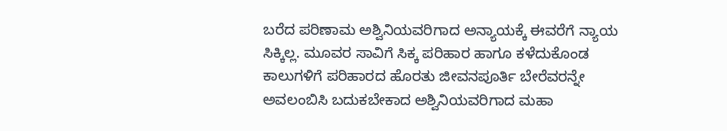ಬರೆದ ಪರಿಣಾಮ ಅಶ್ವಿನಿಯವರಿಗಾದ ಅನ್ಯಾಯಕ್ಕೆ ಈವರೆಗೆ ನ್ಯಾಯ ಸಿಕ್ಕಿಲ್ಲ. ಮೂವರ ಸಾವಿಗೆ ಸಿಕ್ಕ ಪರಿಹಾರ ಹಾಗೂ ಕಳೆದುಕೊಂಡ ಕಾಲುಗಳಿಗೆ ಪರಿಹಾರದ ಹೊರತು ಜೀವನಪೂರ್ತಿ ಬೇರೆವರನ್ನೇ ಅವಲಂಬಿಸಿ ಬದುಕಬೇಕಾದ ಅಶ್ವಿನಿಯವರಿಗಾದ ಮಹಾ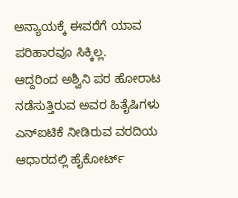ಅನ್ಯಾಯಕ್ಕೆ ಈವರೆಗೆ ಯಾವ ಪರಿಹಾರವೂ ಸಿಕ್ಕಿಲ್ಲ.
ಆದ್ದರಿಂದ ಅಶ್ವಿನಿ ಪರ ಹೋರಾಟ ನಡೆಸುತ್ತಿರುವ ಅವರ ಹಿತೈಷಿಗಳು ಎನ್ಐಟಿಕೆ ನೀಡಿರುವ ವರದಿಯ ಆಧಾರದಲ್ಲಿ ಹೈಕೋರ್ಟ್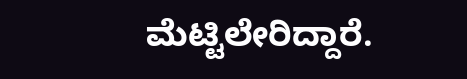ಮೆಟ್ಟಿಲೇರಿದ್ದಾರೆ.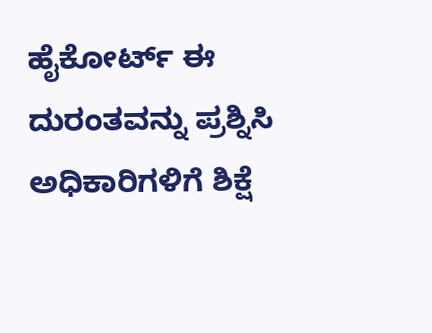ಹೈಕೋರ್ಟ್ ಈ ದುರಂತವನ್ನು ಪ್ರಶ್ನಿಸಿ ಅಧಿಕಾರಿಗಳಿಗೆ ಶಿಕ್ಷೆ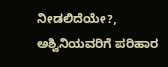ನೀಡಲಿದೆಯೇ?, ಅಶ್ವಿನಿಯವರಿಗೆ ಪರಿಹಾರ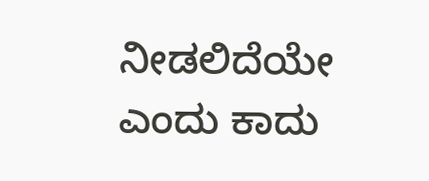ನೀಡಲಿದೆಯೇ ಎಂದು ಕಾದು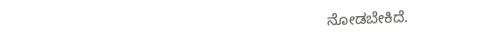ನೋಡಬೇಕಿದೆ.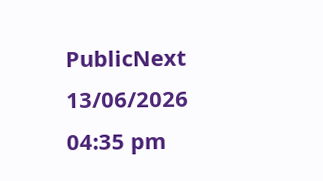PublicNext
13/06/2026 04:35 pm